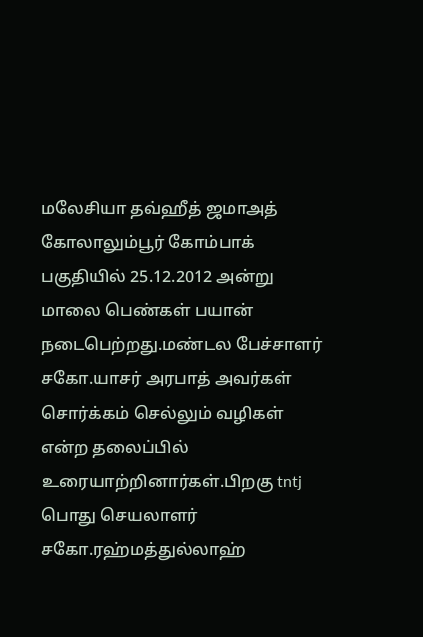மலேசியா தவ்ஹீத் ஜமாஅத் கோலாலும்பூர் கோம்பாக் பகுதியில் 25.12.2012 அன்று மாலை பெண்கள் பயான் நடைபெற்றது.மண்டல பேச்சாளர் சகோ.யாசர் அரபாத் அவர்கள் சொர்க்கம் செல்லும் வழிகள் என்ற தலைப்பில் உரையாற்றினார்கள்.பிறகு tntj பொது செயலாளர் சகோ.ரஹ்மத்துல்லாஹ்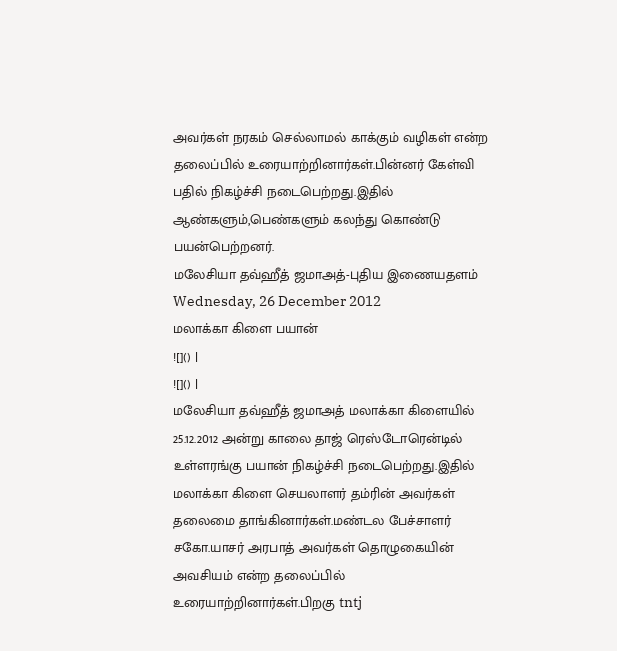அவர்கள் நரகம் செல்லாமல் காக்கும் வழிகள் என்ற தலைப்பில் உரையாற்றினார்கள்.பின்னர் கேள்வி பதில் நிகழ்ச்சி நடைபெற்றது.இதில் ஆண்களும்,பெண்களும் கலந்து கொண்டு பயன்பெற்றனர்.
மலேசியா தவ்ஹீத் ஜமாஅத்-புதிய இணையதளம்
Wednesday, 26 December 2012
மலாக்கா கிளை பயான்
![]() |
![]() |
மலேசியா தவ்ஹீத் ஜமாஅத் மலாக்கா கிளையில் 25.12.2012 அன்று காலை தாஜ் ரெஸ்டோரென்டில் உள்ளரங்கு பயான் நிகழ்ச்சி நடைபெற்றது.இதில் மலாக்கா கிளை செயலாளர் தம்ரின் அவர்கள் தலைமை தாங்கினார்கள்.மண்டல பேச்சாளர் சகோ.யாசர் அரபாத் அவர்கள் தொழுகையின் அவசியம் என்ற தலைப்பில் உரையாற்றினார்கள்.பிறகு tntj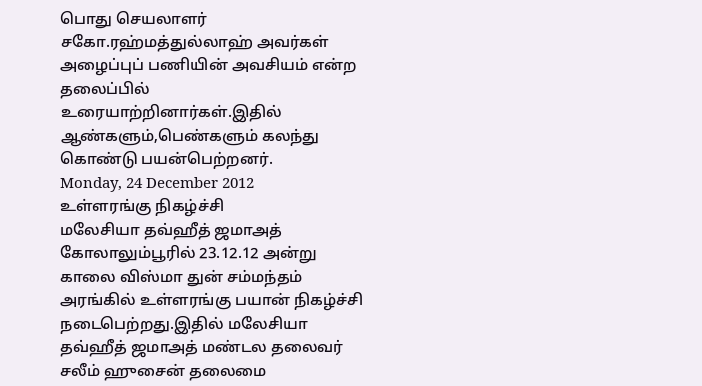பொது செயலாளர் சகோ.ரஹ்மத்துல்லாஹ் அவர்கள் அழைப்புப் பணியின் அவசியம் என்ற தலைப்பில் உரையாற்றினார்கள்.இதில் ஆண்களும்,பெண்களும் கலந்து கொண்டு பயன்பெற்றனர்.
Monday, 24 December 2012
உள்ளரங்கு நிகழ்ச்சி
மலேசியா தவ்ஹீத் ஜமாஅத் கோலாலும்பூரில் 23.12.12 அன்று காலை விஸ்மா துன் சம்மந்தம் அரங்கில் உள்ளரங்கு பயான் நிகழ்ச்சி நடைபெற்றது.இதில் மலேசியா தவ்ஹீத் ஜமாஅத் மண்டல தலைவர் சலீம் ஹுசைன் தலைமை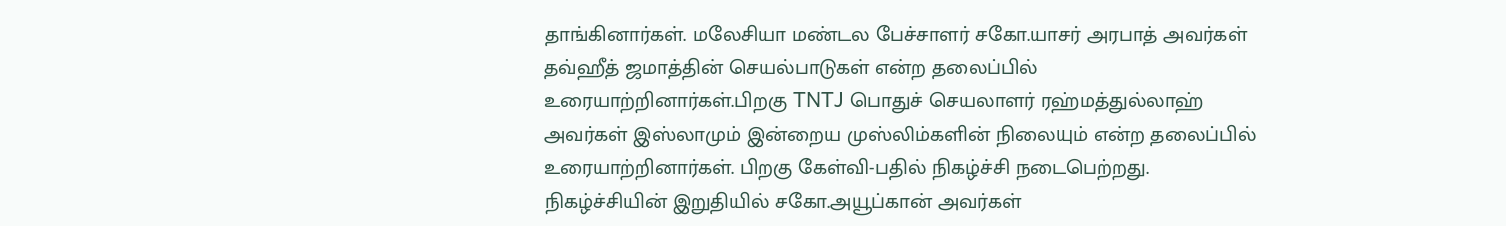தாங்கினார்கள். மலேசியா மண்டல பேச்சாளர் சகோ.யாசர் அரபாத் அவர்கள் தவ்ஹீத் ஜமாத்தின் செயல்பாடுகள் என்ற தலைப்பில் உரையாற்றினார்கள்.பிறகு TNTJ பொதுச் செயலாளர் ரஹ்மத்துல்லாஹ் அவர்கள் இஸ்லாமும் இன்றைய முஸ்லிம்களின் நிலையும் என்ற தலைப்பில் உரையாற்றினார்கள். பிறகு கேள்வி-பதில் நிகழ்ச்சி நடைபெற்றது. நிகழ்ச்சியின் இறுதியில் சகோ.அயூப்கான் அவர்கள்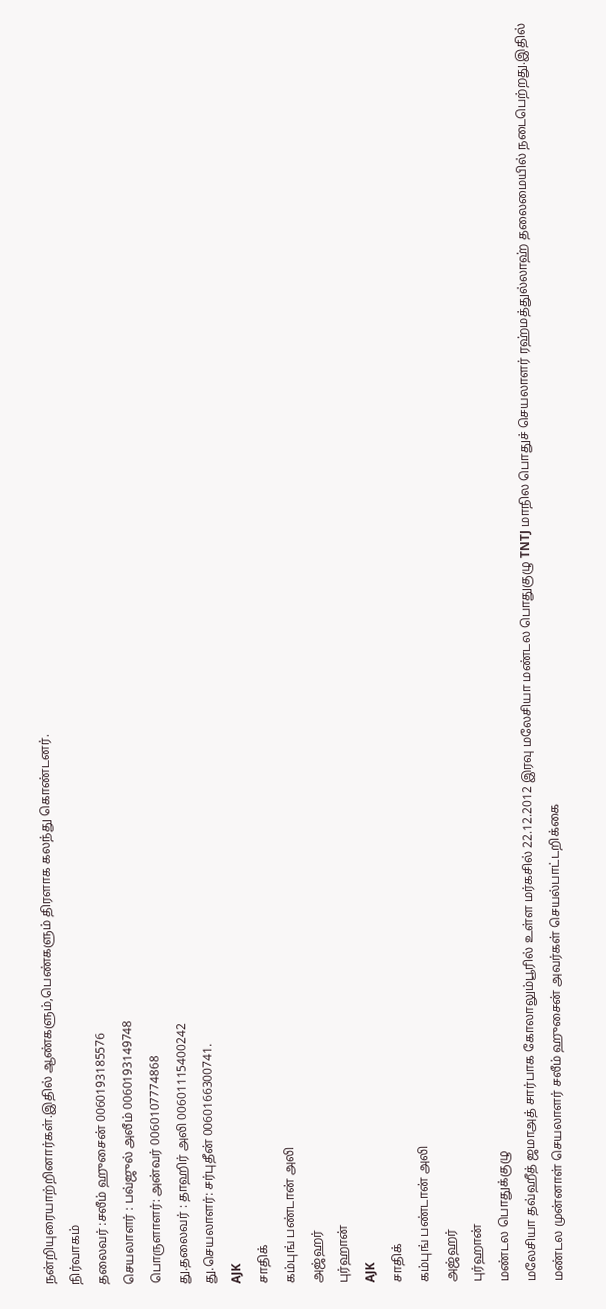நன்றியுரையாற்றினார்கள்.இதில் ஆண்களும்,பெண்களும் திரளாக கலந்து கொண்டனர்.
நிர்வாகம்
தலைவர் :சலீம் ஹுசைன் 0060193185576
செயலாளர் : பவ்ஜுல் அலீம் 0060193149748
பொருளாளர்: அன்வர் 0060107774868
து.தலைவர் : தாஹிர் அலி 00601115400242
து.செயலாளர்: சர்புதீன் 0060166300741.
AJK
சாதிக்
கம்புங் பண்டான் அலி
அஜ்ஹர்
புர்ஹான்
AJK
சாதிக்
கம்புங் பண்டான் அலி
அஜ்ஹர்
புர்ஹான்
மண்டல பொதுக்குழு
மலேசியா தவ்ஹீத் ஜமாஅத் சார்பாக கோலாலும்பூரில் உள்ள மர்கசில் 22.12.2012 இரவு மலேசியா மண்டல பொதுகுழு TNTJ மாநில பொதுச் செயலாளர் ரஹ்மத்துல்லாஹ் தலைமையில் நடைபெற்றது.இதில் மண்டல முன்னாள் செயலாளர் சலீம் ஹுசைன் அவர்கள் செயல்பாட்டறிக்கை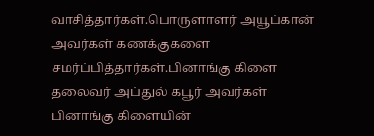வாசித்தார்கள்.பொருளாளர் அயூப்கான் அவர்கள் கணக்குகளை சமர்ப்பித்தார்கள்.பினாங்கு கிளை தலைவர் அப்துல் கபூர் அவர்கள் பினாங்கு கிளையின்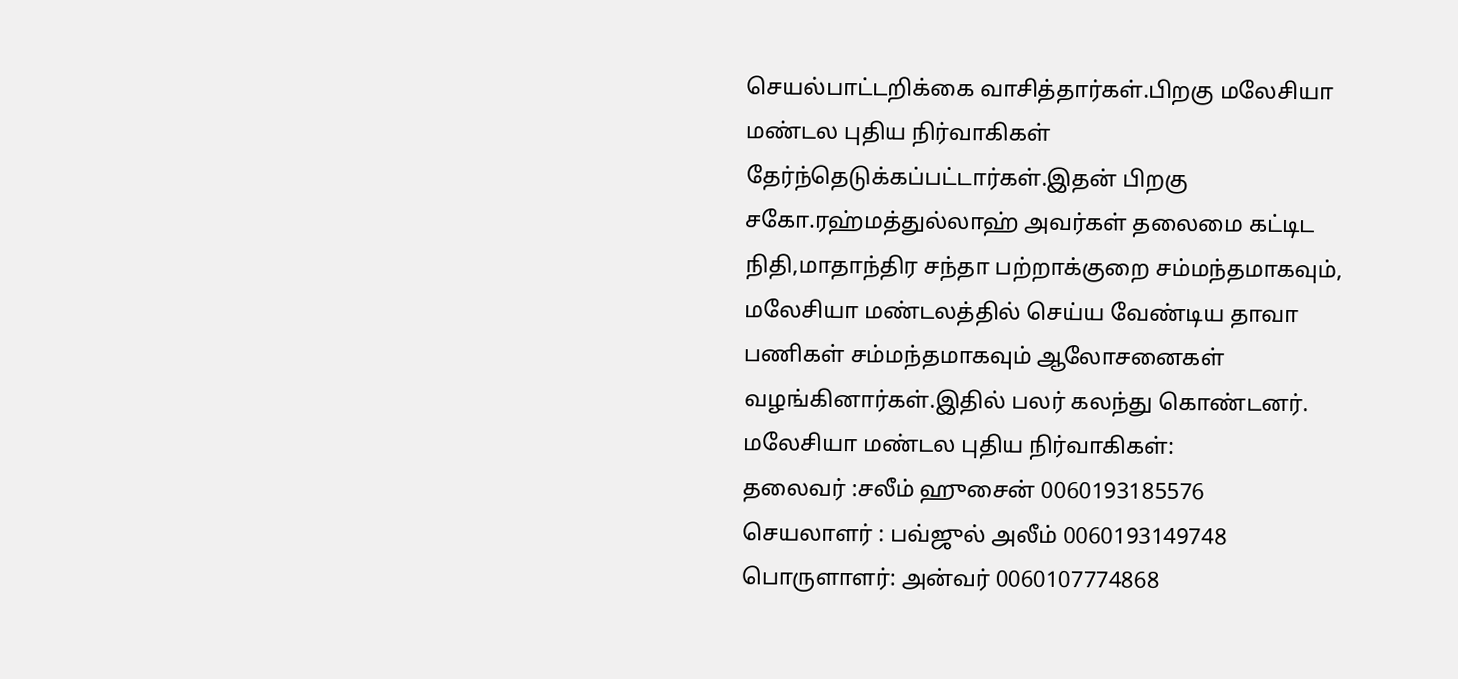செயல்பாட்டறிக்கை வாசித்தார்கள்.பிறகு மலேசியா மண்டல புதிய நிர்வாகிகள் தேர்ந்தெடுக்கப்பட்டார்கள்.இதன் பிறகு சகோ.ரஹ்மத்துல்லாஹ் அவர்கள் தலைமை கட்டிட நிதி,மாதாந்திர சந்தா பற்றாக்குறை சம்மந்தமாகவும், மலேசியா மண்டலத்தில் செய்ய வேண்டிய தாவா பணிகள் சம்மந்தமாகவும் ஆலோசனைகள் வழங்கினார்கள்.இதில் பலர் கலந்து கொண்டனர்.
மலேசியா மண்டல புதிய நிர்வாகிகள்:
தலைவர் :சலீம் ஹுசைன் 0060193185576
செயலாளர் : பவ்ஜுல் அலீம் 0060193149748
பொருளாளர்: அன்வர் 0060107774868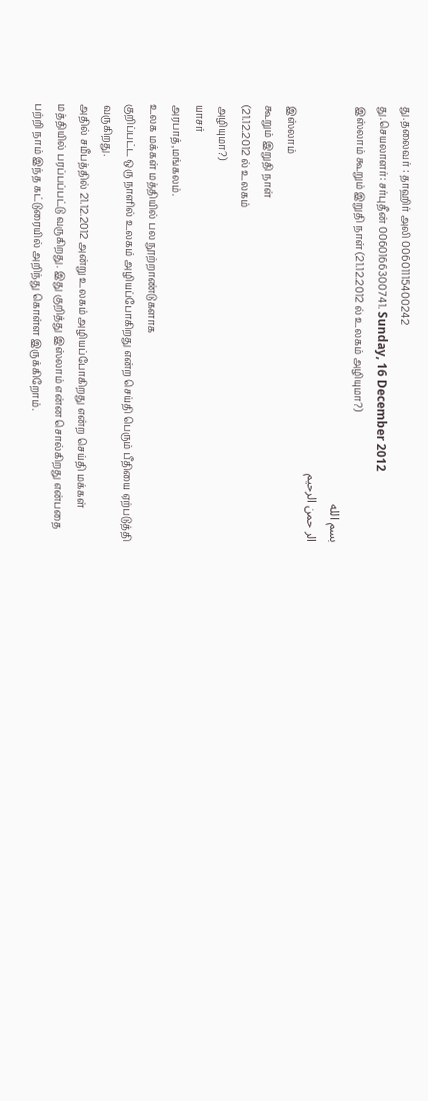து.தலைவர் : தாஹிர் அலி 00601115400242
து.செயலாளர்: சர்புதீன் 0060166300741. Sunday, 16 December 2012
இஸ்லாம் கூறும் இறுதி நாள் (21.12.2012 ல் உலகம் அழியுமா?)
بسم الله
الر حمن الرحيم
இஸ்லாம்
கூறும் இறுதி நாள்
(21.12.2012 ல் உலகம்
அழியுமா?)
யாசர்
அரபாத்,மங்கலம்.
உலக மக்கள் மத்தியில் பல நூற்றாண்டுகளாக
குறிப்பட்ட ஒரு நாளில் உலகம் அழியப்போகிறது என்ற செய்தி பெரும் பீதியை ஏற்படுத்தி
வருகிறது.
அதில் சமீபத்தில் 21.12.2012 அன்று உலகம் அழியப்போகிறது என்ற செய்தி மக்கள் மத்தியில் பரப்பப்பட்டு வருகிறது. இது குறித்து இஸ்லாம் என்ன சொல்கிறது என்பதை பற்றி நாம் இந்த கட்டுரையில் அறிந்து கொள்ள இருக்கிறோம்.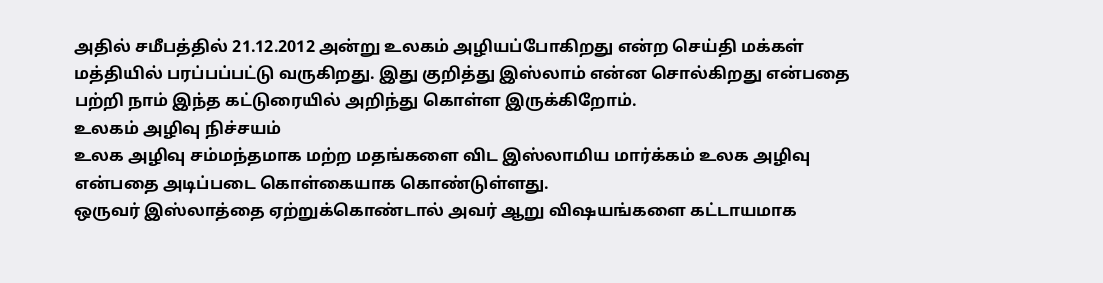அதில் சமீபத்தில் 21.12.2012 அன்று உலகம் அழியப்போகிறது என்ற செய்தி மக்கள் மத்தியில் பரப்பப்பட்டு வருகிறது. இது குறித்து இஸ்லாம் என்ன சொல்கிறது என்பதை பற்றி நாம் இந்த கட்டுரையில் அறிந்து கொள்ள இருக்கிறோம்.
உலகம் அழிவு நிச்சயம்
உலக அழிவு சம்மந்தமாக மற்ற மதங்களை விட இஸ்லாமிய மார்க்கம் உலக அழிவு என்பதை அடிப்படை கொள்கையாக கொண்டுள்ளது.
ஒருவர் இஸ்லாத்தை ஏற்றுக்கொண்டால் அவர் ஆறு விஷயங்களை கட்டாயமாக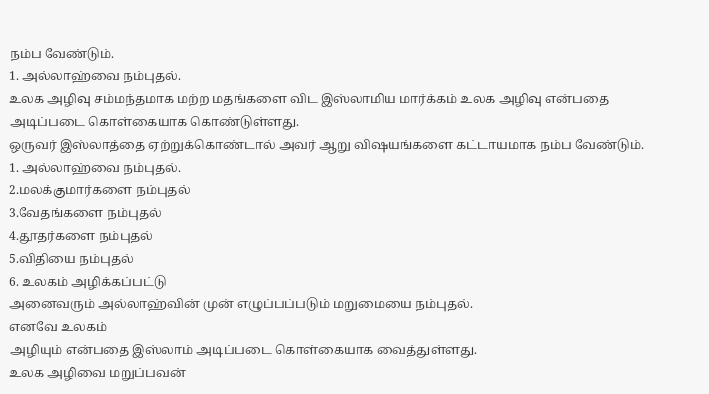நம்ப வேண்டும்.
1. அல்லாஹ்வை நம்புதல்.
உலக அழிவு சம்மந்தமாக மற்ற மதங்களை விட இஸ்லாமிய மார்க்கம் உலக அழிவு என்பதை அடிப்படை கொள்கையாக கொண்டுள்ளது.
ஒருவர் இஸ்லாத்தை ஏற்றுக்கொண்டால் அவர் ஆறு விஷயங்களை கட்டாயமாக நம்ப வேண்டும்.
1. அல்லாஹ்வை நம்புதல்.
2.மலக்குமார்களை நம்புதல்
3.வேதங்களை நம்புதல்
4.தூதர்களை நம்புதல்
5.விதியை நம்புதல்
6. உலகம் அழிக்கப்பட்டு
அனைவரும் அல்லாஹ்வின் முன் எழுப்பப்படும் மறுமையை நம்புதல்.
எனவே உலகம்
அழியும் என்பதை இஸ்லாம் அடிப்படை கொள்கையாக வைத்துள்ளது.
உலக அழிவை மறுப்பவன்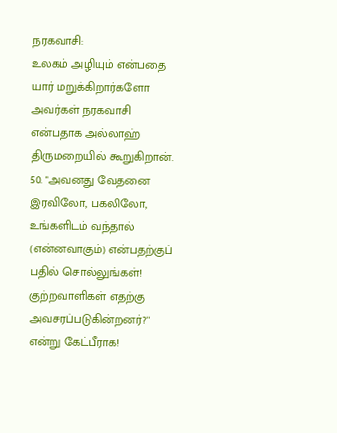நரகவாசி:
உலகம் அழியும் என்பதை யார் மறுக்கிறார்களோ அவர்கள் நரகவாசி என்பதாக அல்லாஹ் திருமறையில் கூறுகிறான்.
50. "அவனது வேதனை இரவிலோ, பகலிலோ, உங்களிடம் வந்தால் (என்னவாகும்) என்பதற்குப் பதில் சொல்லுங்கள்! குற்றவாளிகள் எதற்கு அவசரப்படுகின்றனர்?'' என்று கேட்பீராக!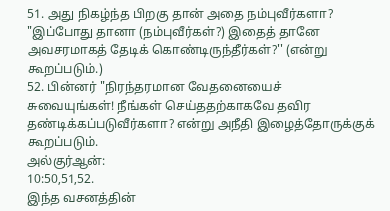51. அது நிகழ்ந்த பிறகு தான் அதை நம்புவீர்களா? "இப்போது தானா (நம்புவீர்கள்?) இதைத் தானே அவசரமாகத் தேடிக் கொண்டிருந்தீர்கள்?'' (என்று கூறப்படும்.)
52. பின்னர் "நிரந்தரமான வேதனையைச்
சுவையுங்கள்! நீங்கள் செய்ததற்காகவே தவிர தண்டிக்கப்படுவீர்களா? என்று அநீதி இழைத்தோருக்குக் கூறப்படும்.
அல்குர்ஆன்:
10:50,51,52.
இந்த வசனத்தின்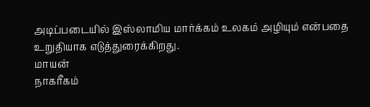அடிப்படையில் இஸ்லாமிய மார்க்கம் உலகம் அழியும் என்பதை உறுதியாக எடுத்துரைக்கிறது.
மாயன்
நாகரீகம்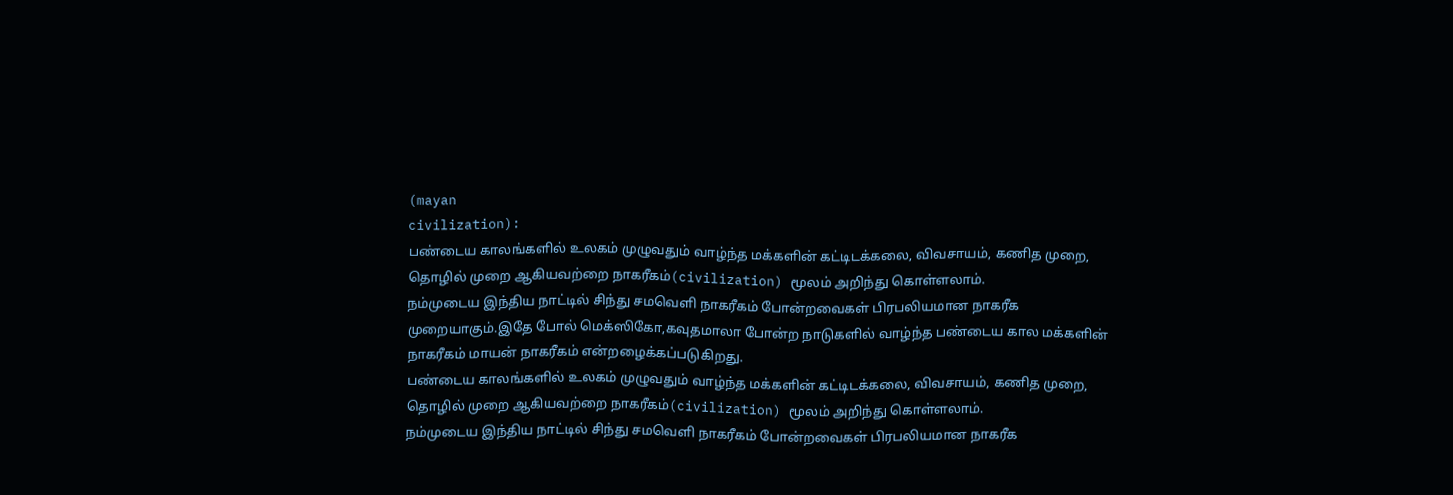(mayan
civilization):
பண்டைய காலங்களில் உலகம் முழுவதும் வாழ்ந்த மக்களின் கட்டிடக்கலை, விவசாயம், கணித முறை, தொழில் முறை ஆகியவற்றை நாகரீகம்(civilization) மூலம் அறிந்து கொள்ளலாம்.
நம்முடைய இந்திய நாட்டில் சிந்து சமவெளி நாகரீகம் போன்றவைகள் பிரபலியமான நாகரீக முறையாகும்.இதே போல் மெக்ஸிகோ,கவுதமாலா போன்ற நாடுகளில் வாழ்ந்த பண்டைய கால மக்களின் நாகரீகம் மாயன் நாகரீகம் என்றழைக்கப்படுகிறது.
பண்டைய காலங்களில் உலகம் முழுவதும் வாழ்ந்த மக்களின் கட்டிடக்கலை, விவசாயம், கணித முறை, தொழில் முறை ஆகியவற்றை நாகரீகம்(civilization) மூலம் அறிந்து கொள்ளலாம்.
நம்முடைய இந்திய நாட்டில் சிந்து சமவெளி நாகரீகம் போன்றவைகள் பிரபலியமான நாகரீக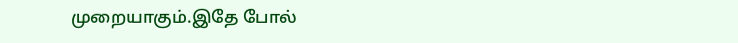முறையாகும்.இதே போல்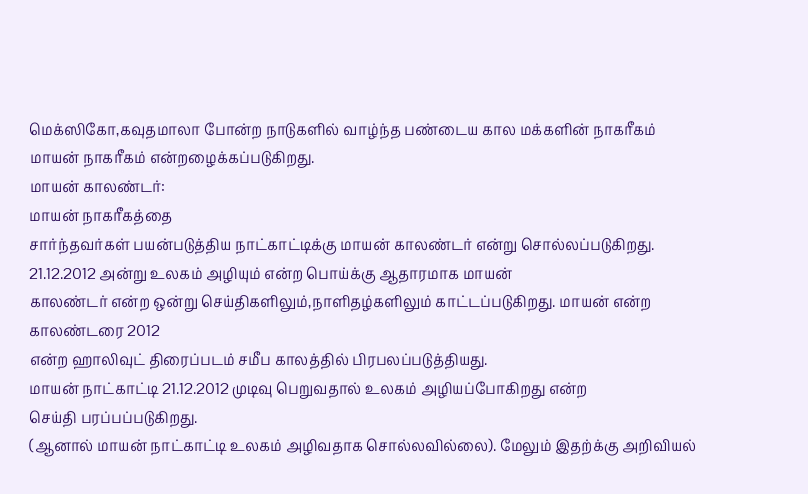மெக்ஸிகோ,கவுதமாலா போன்ற நாடுகளில் வாழ்ந்த பண்டைய கால மக்களின் நாகரீகம் மாயன் நாகரீகம் என்றழைக்கப்படுகிறது.
மாயன் காலண்டர்:
மாயன் நாகரீகத்தை
சார்ந்தவர்கள் பயன்படுத்திய நாட்காட்டிக்கு மாயன் காலண்டர் என்று சொல்லப்படுகிறது. 21.12.2012 அன்று உலகம் அழியும் என்ற பொய்க்கு ஆதாரமாக மாயன்
காலண்டர் என்ற ஒன்று செய்திகளிலும்,நாளிதழ்களிலும் காட்டப்படுகிறது. மாயன் என்ற
காலண்டரை 2012
என்ற ஹாலிவுட் திரைப்படம் சமீப காலத்தில் பிரபலப்படுத்தியது.
மாயன் நாட்காட்டி 21.12.2012 முடிவு பெறுவதால் உலகம் அழியப்போகிறது என்ற
செய்தி பரப்பப்படுகிறது.
(ஆனால் மாயன் நாட்காட்டி உலகம் அழிவதாக சொல்லவில்லை). மேலும் இதற்க்கு அறிவியல்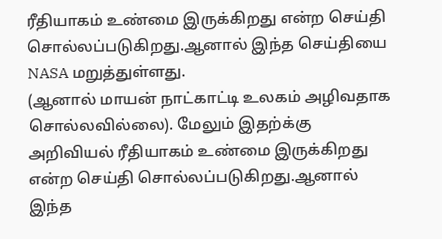ரீதியாகம் உண்மை இருக்கிறது என்ற செய்தி சொல்லப்படுகிறது.ஆனால் இந்த செய்தியை NASA மறுத்துள்ளது.
(ஆனால் மாயன் நாட்காட்டி உலகம் அழிவதாக சொல்லவில்லை). மேலும் இதற்க்கு அறிவியல் ரீதியாகம் உண்மை இருக்கிறது என்ற செய்தி சொல்லப்படுகிறது.ஆனால் இந்த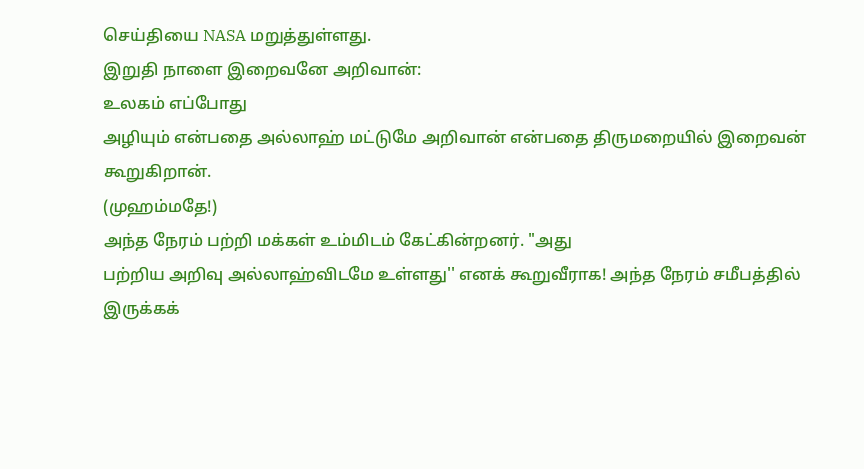செய்தியை NASA மறுத்துள்ளது.
இறுதி நாளை இறைவனே அறிவான்:
உலகம் எப்போது
அழியும் என்பதை அல்லாஹ் மட்டுமே அறிவான் என்பதை திருமறையில் இறைவன் கூறுகிறான்.
(முஹம்மதே!)
அந்த நேரம் பற்றி மக்கள் உம்மிடம் கேட்கின்றனர். "அது
பற்றிய அறிவு அல்லாஹ்விடமே உள்ளது'' எனக் கூறுவீராக! அந்த நேரம் சமீபத்தில்
இருக்கக்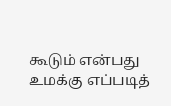கூடும் என்பது உமக்கு எப்படித்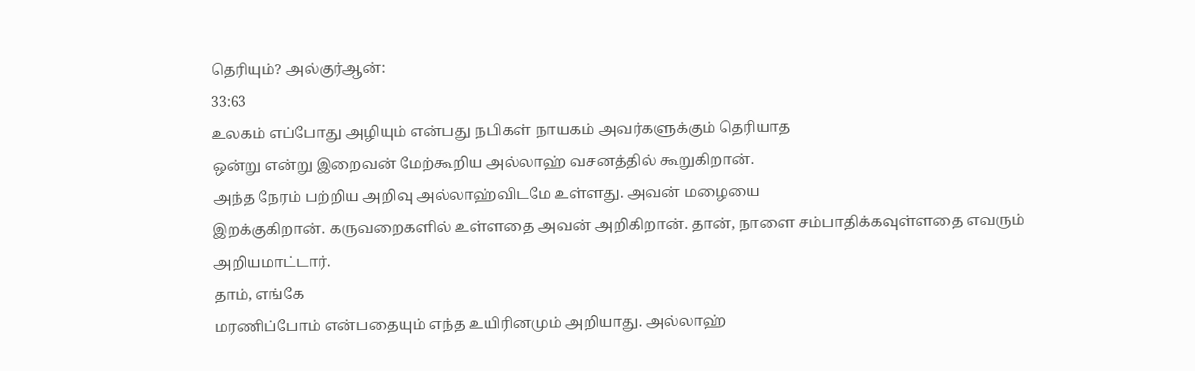தெரியும்? அல்குர்ஆன்:
33:63
உலகம் எப்போது அழியும் என்பது நபிகள் நாயகம் அவர்களுக்கும் தெரியாத
ஒன்று என்று இறைவன் மேற்கூறிய அல்லாஹ் வசனத்தில் கூறுகிறான்.
அந்த நேரம் பற்றிய அறிவு அல்லாஹ்விடமே உள்ளது. அவன் மழையை
இறக்குகிறான். கருவறைகளில் உள்ளதை அவன் அறிகிறான். தான், நாளை சம்பாதிக்கவுள்ளதை எவரும் அறியமாட்டார்.
தாம், எங்கே
மரணிப்போம் என்பதையும் எந்த உயிரினமும் அறியாது. அல்லாஹ்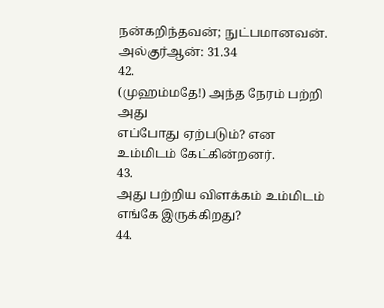நன்கறிந்தவன்; நுட்பமானவன். அல்குர்ஆன்: 31.34
42.
(முஹம்மதே!) அந்த நேரம் பற்றி அது
எப்போது ஏற்படும்? என
உம்மிடம் கேட்கின்றனர்.
43.
அது பற்றிய விளக்கம் உம்மிடம்
எங்கே இருக்கிறது?
44.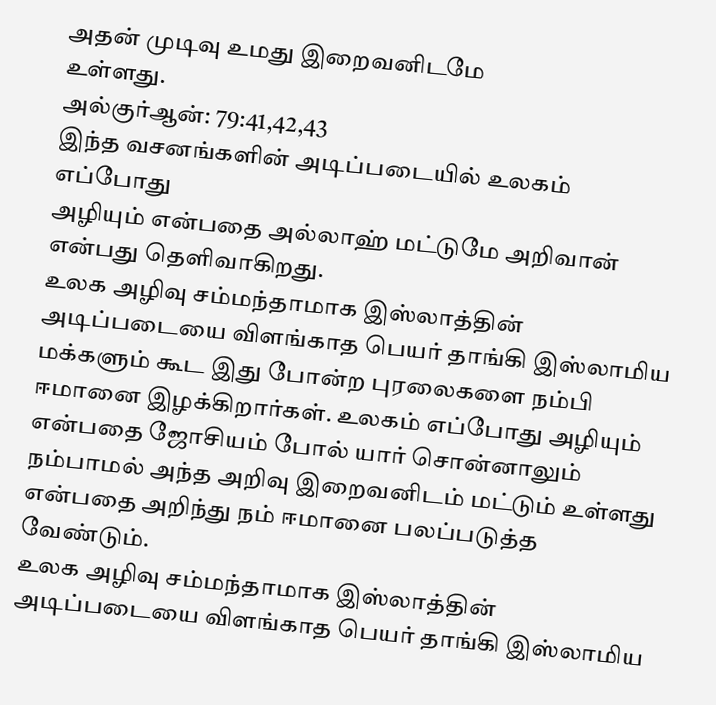அதன் முடிவு உமது இறைவனிடமே
உள்ளது.
அல்குர்ஆன்: 79:41,42,43
இந்த வசனங்களின் அடிப்படையில் உலகம் எப்போது
அழியும் என்பதை அல்லாஹ் மட்டுமே அறிவான் என்பது தெளிவாகிறது.
உலக அழிவு சம்மந்தாமாக இஸ்லாத்தின் அடிப்படையை விளங்காத பெயர் தாங்கி இஸ்லாமிய மக்களும் கூட இது போன்ற புரலைகளை நம்பி ஈமானை இழக்கிறார்கள். உலகம் எப்போது அழியும் என்பதை ஜோசியம் போல் யார் சொன்னாலும் நம்பாமல் அந்த அறிவு இறைவனிடம் மட்டும் உள்ளது என்பதை அறிந்து நம் ஈமானை பலப்படுத்த வேண்டும்.
உலக அழிவு சம்மந்தாமாக இஸ்லாத்தின் அடிப்படையை விளங்காத பெயர் தாங்கி இஸ்லாமிய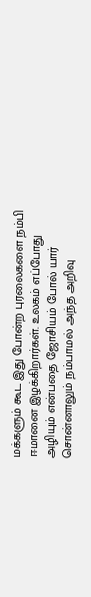மக்களும் கூட இது போன்ற புரலைகளை நம்பி ஈமானை இழக்கிறார்கள். உலகம் எப்போது அழியும் என்பதை ஜோசியம் போல் யார் சொன்னாலும் நம்பாமல் அந்த அறிவு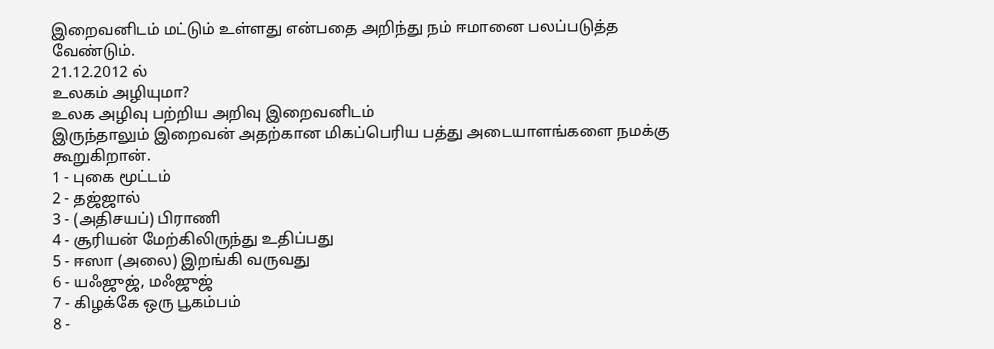இறைவனிடம் மட்டும் உள்ளது என்பதை அறிந்து நம் ஈமானை பலப்படுத்த வேண்டும்.
21.12.2012 ல்
உலகம் அழியுமா?
உலக அழிவு பற்றிய அறிவு இறைவனிடம்
இருந்தாலும் இறைவன் அதற்கான மிகப்பெரிய பத்து அடையாளங்களை நமக்கு கூறுகிறான்.
1 - புகை மூட்டம்
2 - தஜ்ஜால்
3 - (அதிசயப்) பிராணி
4 - சூரியன் மேற்கிலிருந்து உதிப்பது
5 - ஈஸா (அலை) இறங்கி வருவது
6 - யஃஜுஜ், மஃஜுஜ்
7 - கிழக்கே ஒரு பூகம்பம்
8 -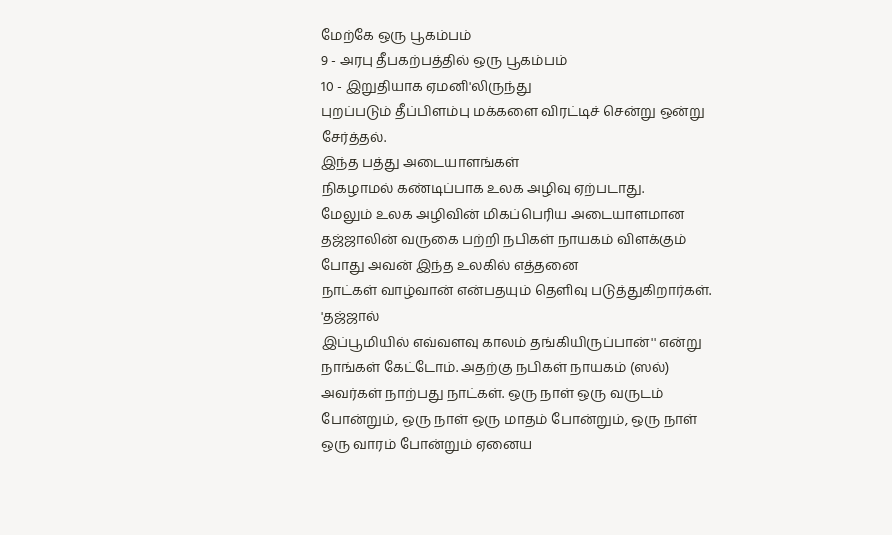மேற்கே ஒரு பூகம்பம்
9 - அரபு தீபகற்பத்தில் ஒரு பூகம்பம்
10 - இறுதியாக ஏமனி'லிருந்து
புறப்படும் தீப்பிளம்பு மக்களை விரட்டிச் சென்று ஒன்று சேர்த்தல்.
இந்த பத்து அடையாளங்கள்
நிகழாமல் கண்டிப்பாக உலக அழிவு ஏற்படாது.
மேலும் உலக அழிவின் மிகப்பெரிய அடையாளமான
தஜ்ஜாலின் வருகை பற்றி நபிகள் நாயகம் விளக்கும் போது அவன் இந்த உலகில் எத்தனை
நாட்கள் வாழ்வான் என்பதயும் தெளிவு படுத்துகிறார்கள்.
'தஜ்ஜால்
இப்பூமியில் எவ்வளவு காலம் தங்கியிருப்பான்'' என்று நாங்கள் கேட்டோம். அதற்கு நபிகள் நாயகம் (ஸல்)
அவர்கள் நாற்பது நாட்கள். ஒரு நாள் ஒரு வருடம் போன்றும், ஒரு நாள் ஒரு மாதம் போன்றும், ஒரு நாள் ஒரு வாரம் போன்றும் ஏனைய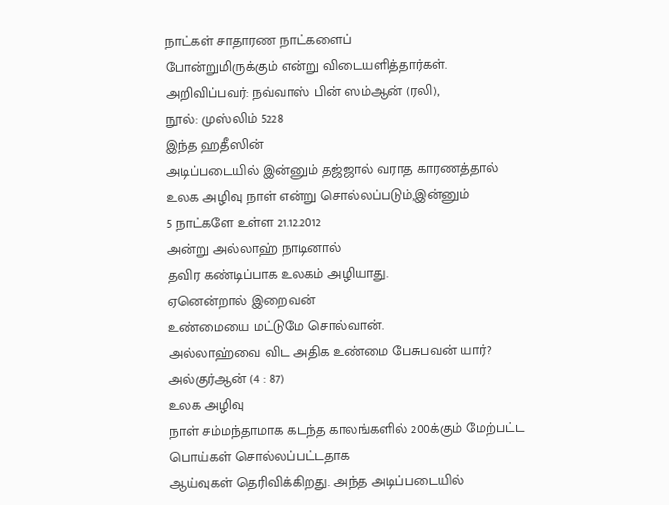நாட்கள் சாதாரண நாட்களைப்
போன்றுமிருக்கும் என்று விடையளித்தார்கள்.
அறிவிப்பவர்: நவ்வாஸ் பின் ஸம்ஆன் (ரலி),
நூல்: முஸ்லிம் 5228
இந்த ஹதீஸின்
அடிப்படையில் இன்னும் தஜ்ஜால் வராத காரணத்தால் உலக அழிவு நாள் என்று சொல்லப்படும்,இன்னும்
5 நாட்களே உள்ள 21.12.2012
அன்று அல்லாஹ் நாடினால்
தவிர கண்டிப்பாக உலகம் அழியாது.
ஏனென்றால் இறைவன்
உண்மையை மட்டுமே சொல்வான்.
அல்லாஹ்வை விட அதிக உண்மை பேசுபவன் யார்?
அல்குர்ஆன் (4 : 87)
உலக அழிவு
நாள் சம்மந்தாமாக கடந்த காலங்களில் 200க்கும் மேற்பட்ட பொய்கள் சொல்லப்பட்டதாக
ஆய்வுகள் தெரிவிக்கிறது. அந்த அடிப்படையில்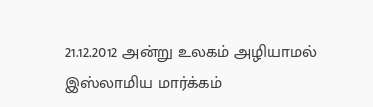21.12.2012 அன்று உலகம் அழியாமல்
இஸ்லாமிய மார்க்கம்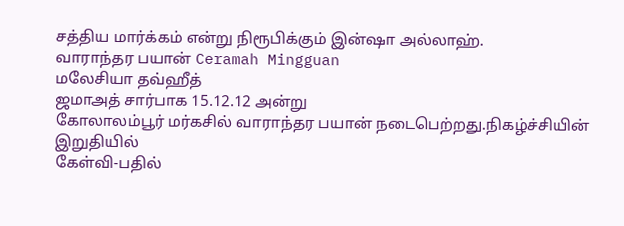சத்திய மார்க்கம் என்று நிரூபிக்கும் இன்ஷா அல்லாஹ்.
வாராந்தர பயான் Ceramah Mingguan
மலேசியா தவ்ஹீத்
ஜமாஅத் சார்பாக 15.12.12 அன்று
கோலாலம்பூர் மர்கசில் வாராந்தர பயான் நடைபெற்றது.நிகழ்ச்சியின் இறுதியில்
கேள்வி-பதில்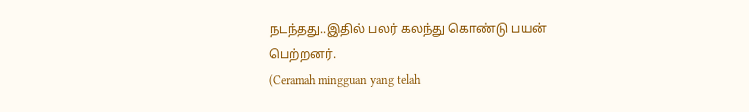நடந்தது..இதில் பலர் கலந்து கொண்டு பயன் பெற்றனர்.
(Ceramah mingguan yang telah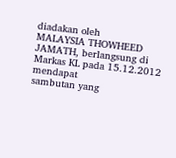diadakan oleh
MALAYSIA THOWHEED JAMATH, berlangsung di Markas KL pada 15.12.2012 mendapat
sambutan yang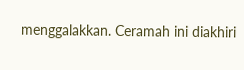menggalakkan. Ceramah ini diakhiri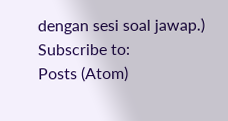dengan sesi soal jawap.)
Subscribe to:
Posts (Atom)